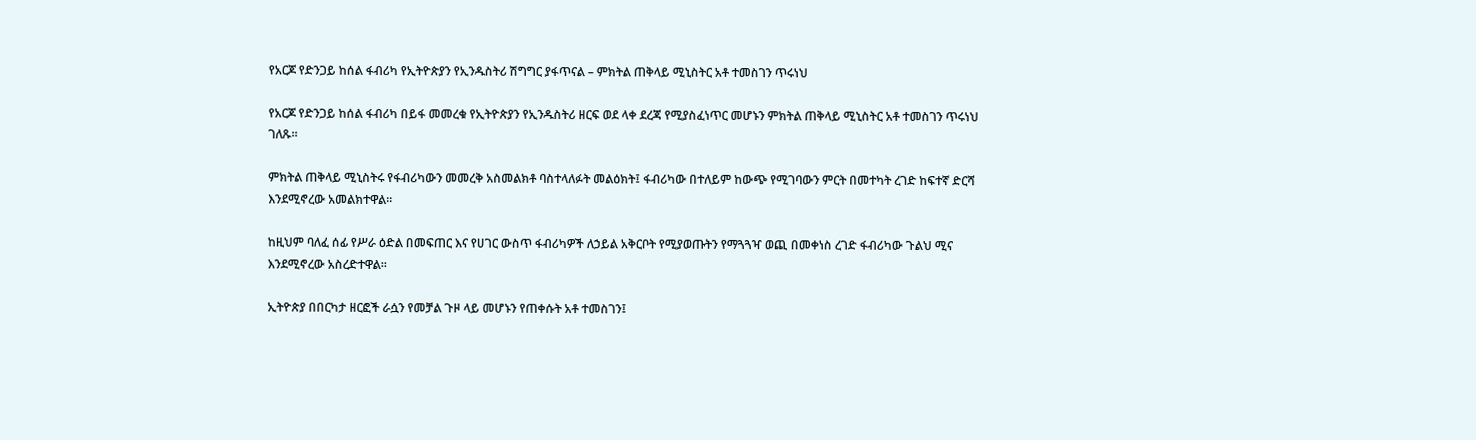የአርጆ የድንጋይ ከሰል ፋብሪካ የኢትዮጵያን የኢንዱስትሪ ሽግግር ያፋጥናል – ምክትል ጠቅላይ ሚኒስትር አቶ ተመስገን ጥሩነህ

የአርጆ የድንጋይ ከሰል ፋብሪካ በይፋ መመረቁ የኢትዮጵያን የኢንዱስትሪ ዘርፍ ወደ ላቀ ደረጃ የሚያስፈነጥር መሆኑን ምክትል ጠቅላይ ሚኒስትር አቶ ተመስገን ጥሩነህ ገለጹ።

ምክትል ጠቅላይ ሚኒስትሩ የፋብሪካውን መመረቅ አስመልክቶ ባስተላለፉት መልዕክት፤ ፋብሪካው በተለይም ከውጭ የሚገባውን ምርት በመተካት ረገድ ከፍተኛ ድርሻ እንደሚኖረው አመልክተዋል።

ከዚህም ባለፈ ሰፊ የሥራ ዕድል በመፍጠር እና የሀገር ውስጥ ፋብሪካዎች ለኃይል አቅርቦት የሚያወጡትን የማጓጓዣ ወጪ በመቀነስ ረገድ ፋብሪካው ጉልህ ሚና እንደሚኖረው አስረድተዋል።

ኢትዮጵያ በበርካታ ዘርፎች ራሷን የመቻል ጉዞ ላይ መሆኑን የጠቀሱት አቶ ተመስገን፤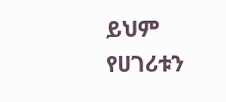ይህም የሀገሪቱን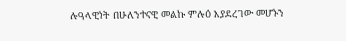ሉዓላዊነት በሁለንተናዊ መልኩ ምሉዕ እያደረገው መሆኑን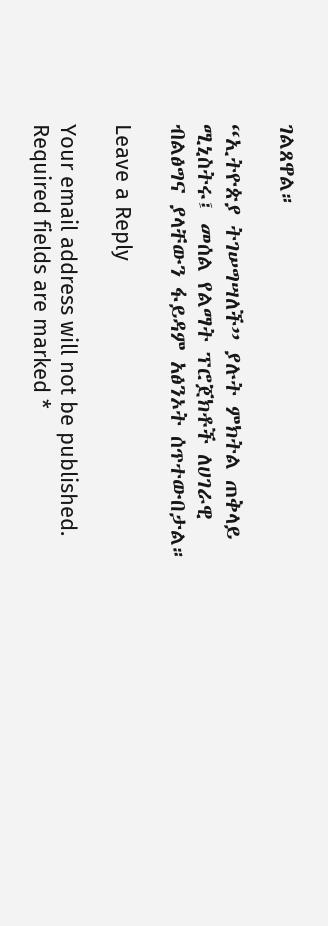ገልጸዋል።

“ኢትዮጵያ ትገሠግሣለች” ያሉት ምክትል ጠቅላይ ሚኒስትሩ፤ መሰል የልማት ፕሮጀክቶች ለሀገራዊ ብልፅግና ያላቸውን ፋይዳም አፅንኦት ሰጥተውበታል።

Leave a Reply

Your email address will not be published. Required fields are marked *